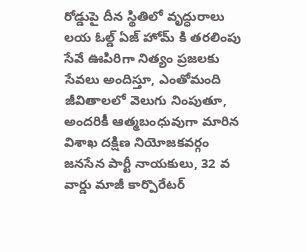రోడ్డుపై దీన స్థితిలో వృద్ధురాలు
లయ ఓల్డ్ ఏజ్ హోమ్ కి తరలింపు
సేవే ఊపిరిగా నిత్యం ప్రజలకు సేవలు అందిస్తూ, ఎంతోమంది జీవితాలలో వెలుగు నింపుతూ, అందరికీ ఆత్మబంధువుగా మారిన విశాఖ దక్షిణ నియోజకవర్గం జనసేన పార్టీ నాయకులు, 32 వ వార్డు మాజీ కార్పొరేటర్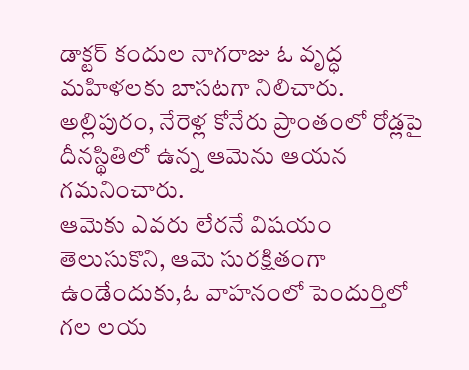డాక్టర్ కందుల నాగరాజు ఓ వృద్ధ మహిళలకు బాసటగా నిలిచారు.
అల్లిపురం, నేరెళ్ల కోనేరు ప్రాంతంలో రోడ్లపై దీనస్థితిలో ఉన్న ఆమెను ఆయన గమనించారు.
ఆమెకు ఎవరు లేరనే విషయం తెలుసుకొని, ఆమె సురక్షితంగా ఉండేందుకు,ఓ వాహనంలో పెందుర్తిలో గల లయ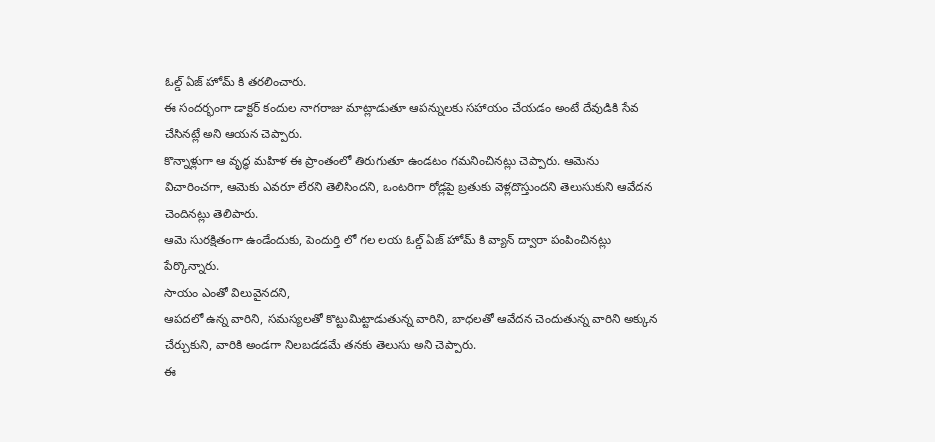ఓల్డ్ ఏజ్ హోమ్ కి తరలించారు.
ఈ సందర్భంగా డాక్టర్ కందుల నాగరాజు మాట్లాడుతూ ఆపన్నులకు సహాయం చేయడం అంటే దేవుడికి సేవ చేసినట్లే అని ఆయన చెప్పారు.
కొన్నాళ్లుగా ఆ వృద్ధ మహిళ ఈ ప్రాంతంలో తిరుగుతూ ఉండటం గమనించినట్లు చెప్పారు. ఆమెను విచారించగా, ఆమెకు ఎవరూ లేరని తెలిసిందని, ఒంటరిగా రోడ్లపై బ్రతుకు వెళ్లదొస్తుందని తెలుసుకుని ఆవేదన చెందినట్లు తెలిపారు.
ఆమె సురక్షితంగా ఉండేందుకు, పెందుర్తి లో గల లయ ఓల్డ్ ఏజ్ హోమ్ కి వ్యాన్ ద్వారా పంపించినట్లు పేర్కొన్నారు.
సాయం ఎంతో విలువైనదని,
ఆపదలో ఉన్న వారిని, సమస్యలతో కొట్టుమిట్టాడుతున్న వారిని, బాధలతో ఆవేదన చెందుతున్న వారిని అక్కున చేర్చుకుని, వారికి అండగా నిలబడడమే తనకు తెలుసు అని చెప్పారు.
ఈ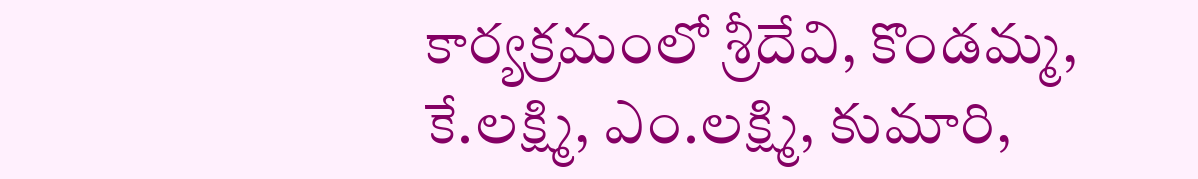కార్యక్రమంలో శ్రీదేవి, కొండమ్మ, కే.లక్ష్మి, ఎం.లక్ష్మి, కుమారి,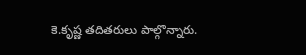కె.కృష్ణ తదితరులు పాల్గొన్నారు.